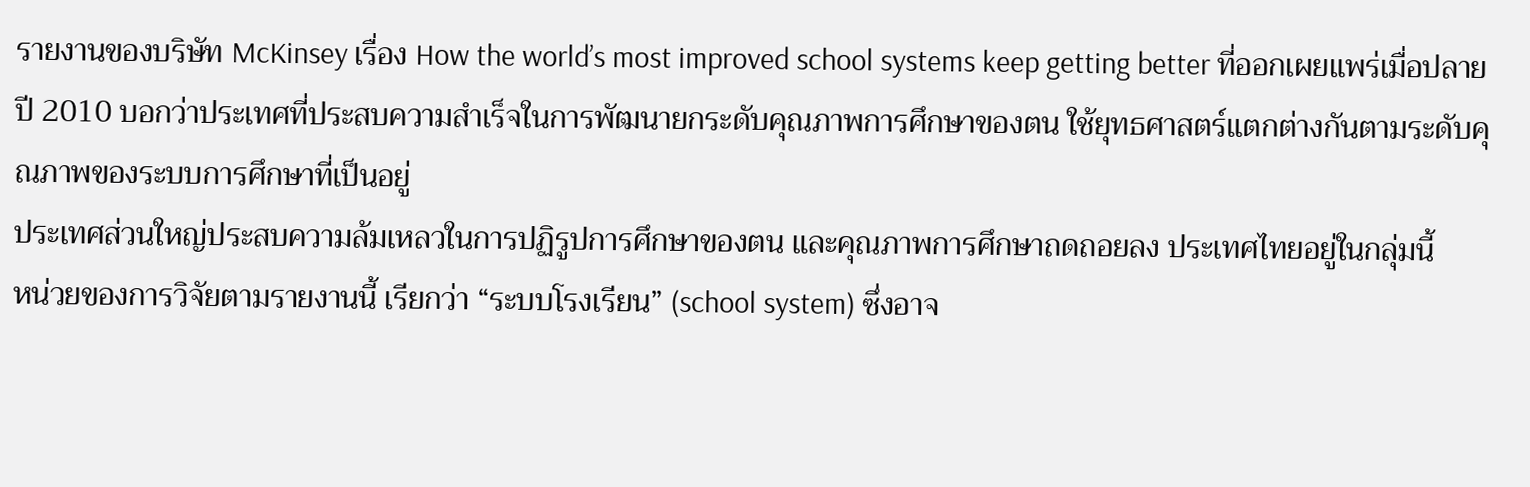รายงานของบริษัท McKinsey เรื่อง How the world’s most improved school systems keep getting better ที่ออกเผยแพร่เมื่อปลายปี 2010 บอกว่าประเทศที่ประสบความสำเร็จในการพัฒนายกระดับคุณภาพการศึกษาของตน ใช้ยุทธศาสตร์แตกต่างกันตามระดับคุณภาพของระบบการศึกษาที่เป็นอยู่
ประเทศส่วนใหญ่ประสบความล้มเหลวในการปฏิรูปการศึกษาของตน และคุณภาพการศึกษาถดถอยลง ประเทศไทยอยู่ในกลุ่มนี้
หน่วยของการวิจัยตามรายงานนี้ เรียกว่า “ระบบโรงเรียน” (school system) ซึ่งอาจ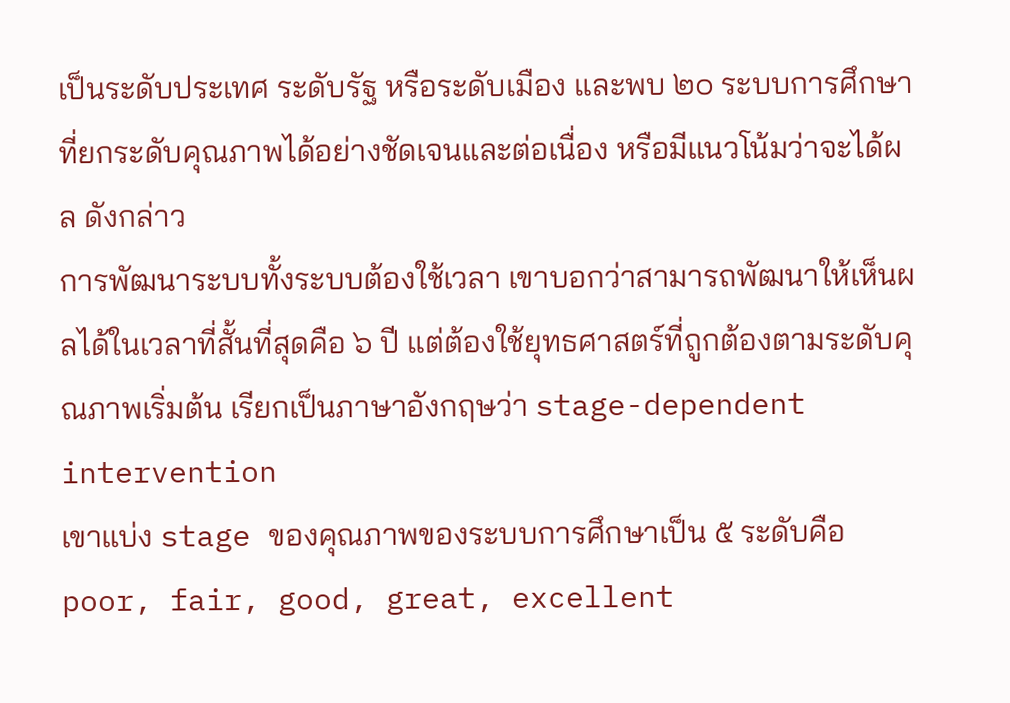เป็นระดับประเทศ ระดับรัฐ หรือระดับเมือง และพบ ๒๐ ระบบการศึกษา ที่ยกระดับคุณภาพได้อย่างชัดเจนและต่อเนื่อง หรือมีแนวโน้มว่าจะได้ผล ดังกล่าว
การพัฒนาระบบทั้งระบบต้องใช้เวลา เขาบอกว่าสามารถพัฒนาให้เห็นผลได้ในเวลาที่สั้นที่สุดคือ ๖ ปี แต่ต้องใช้ยุทธศาสตร์ที่ถูกต้องตามระดับคุณภาพเริ่มต้น เรียกเป็นภาษาอังกฤษว่า stage-dependent intervention
เขาแบ่ง stage ของคุณภาพของระบบการศึกษาเป็น ๕ ระดับคือ poor, fair, good, great, excellent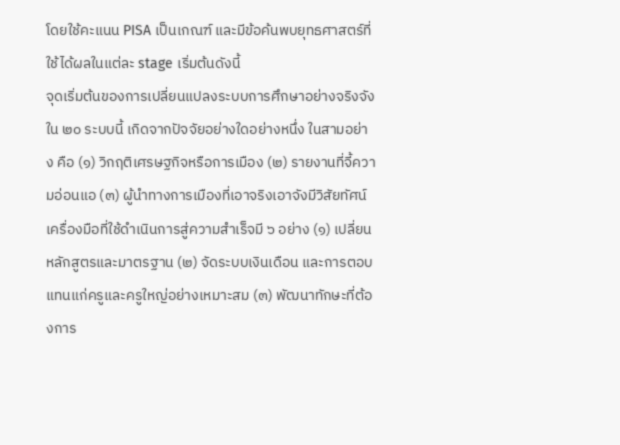โดยใช้คะแนน PISA เป็นเกณฑ์ และมีข้อค้นพบยุทธศาสตร์ที่ใช้ได้ผลในแต่ละ stage เริ่มต้นดังนี้
จุดเริ่มต้นของการเปลี่ยนแปลงระบบการศึกษาอย่างจริงจัง ใน ๒๐ ระบบนี้ เกิดจากปัจจัยอย่างใดอย่างหนึ่ง ในสามอย่าง คือ (๑) วิกฤติเศรษฐกิจหรือการเมือง (๒) รายงานที่จี้ความอ่อนแอ (๓) ผู้นำทางการเมืองที่เอาจริงเอาจังมีวิสัยทัศน์
เครื่องมือที่ใช้ดำเนินการสู่ความสำเร็จมี ๖ อย่าง (๑) เปลี่ยนหลักสูตรและมาตรฐาน (๒) จัดระบบเงินเดือน และการตอบแทนแก่ครูและครูใหญ่อย่างเหมาะสม (๓) พัฒนาทักษะที่ต้องการ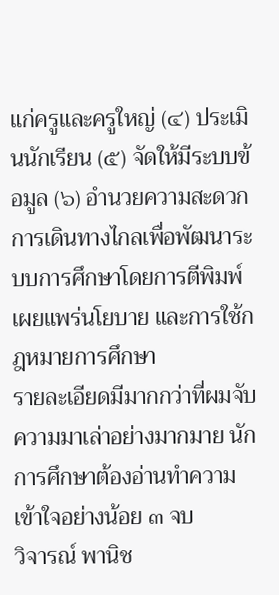แก่ครูและครูใหญ่ (๔) ประเมินนักเรียน (๕) จัดให้มีระบบข้อมูล (๖) อำนวยความสะดวกการเดินทางไกลเพื่อพัฒนาระบบการศึกษาโดยการตีพิมพ์เผยแพร่นโยบาย และการใช้กฎหมายการศึกษา
รายละเอียดมีมากกว่าที่ผมจับความมาเล่าอย่างมากมาย นักการศึกษาต้องอ่านทำความเข้าใจอย่างน้อย ๓ จบ
วิจารณ์ พานิช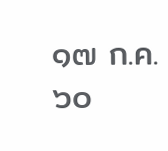๑๗ ก.ค. ๖๐